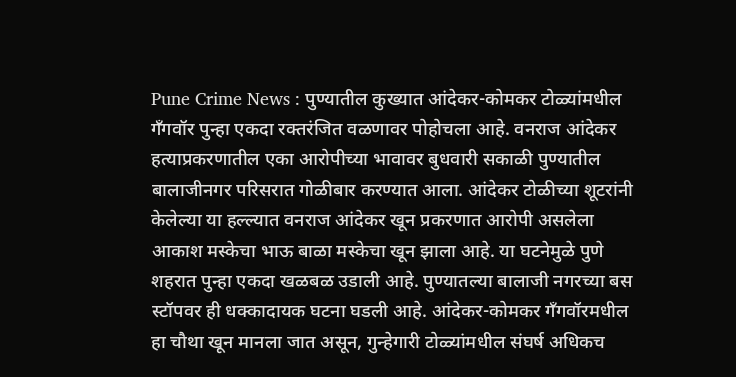Pune Crime News : पुण्यातील कुख्यात आंदेकर-कोमकर टोळ्यांमधील गँगवॉर पुन्हा एकदा रक्तरंजित वळणावर पोहोचला आहे. वनराज आंदेकर हत्याप्रकरणातील एका आरोपीच्या भावावर बुधवारी सकाळी पुण्यातील बालाजीनगर परिसरात गोळीबार करण्यात आला. आंदेकर टोळीच्या शूटरांनी केलेल्या या हल्ल्यात वनराज आंदेकर खून प्रकरणात आरोपी असलेला आकाश मस्केचा भाऊ बाळा मस्केचा खून झाला आहे. या घटनेमुळे पुणे शहरात पुन्हा एकदा खळबळ उडाली आहे. पुण्यातल्या बालाजी नगरच्या बस स्टॉपवर ही धक्कादायक घटना घडली आहे. आंदेकर-कोमकर गँगवॉरमधील हा चौथा खून मानला जात असून, गुन्हेगारी टोळ्यांमधील संघर्ष अधिकच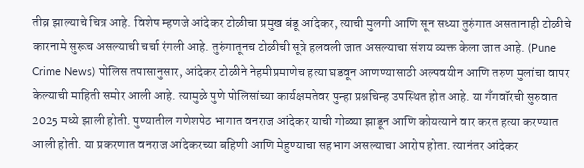तीव्र झाल्याचे चित्र आहे. विशेष म्हणजे आंदेकर टोळीचा प्रमुख बंडू आंदेकर, त्याची मुलगी आणि सून सध्या तुरुंगात असतानाही टोळीचे कारनामे सुरूच असल्याची चर्चा रंगली आहे. तुरुंगातूनच टोळीची सूत्रे हलवली जात असल्याचा संशय व्यक्त केला जात आहे. (Pune Crime News) पोलिस तपासानुसार, आंदेकर टोळीने नेहमीप्रमाणेच हत्या घडवून आणण्यासाठी अल्पवयीन आणि तरुण मुलांचा वापर केल्याची माहिती समोर आली आहे. त्यामुळे पुणे पोलिसांच्या कार्यक्षमतेवर पुन्हा प्रश्नचिन्ह उपस्थित होत आहे. या गँगवॉरची सुरुवात 2025 मध्ये झाली होती. पुण्यातील गणेशपेठ भागात वनराज आंदेकर याची गोळ्या झाडून आणि कोयत्याने वार करत हत्या करण्यात आली होती. या प्रकरणात वनराज आंदेकरच्या बहिणी आणि मेहुण्याचा सहभाग असल्याचा आरोप होता. त्यानंतर आंदेकर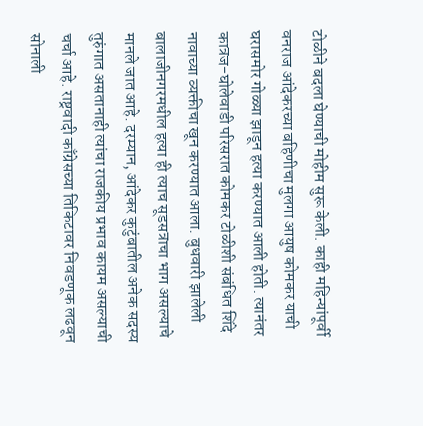टोळीने बदला घेण्याची मोहीम सुरू केली. काही महिन्यांपूर्वी वनराज आंदेकरच्या बहिणीचा मुलगा आयुष कोमकर याची घरासमोर गोळ्या झाडून हत्या करण्यात आली होती. त्यानंतर कात्रज-घोलेवाडी परिसरात कोमकर टोळीशी संबंधित शिंदे नावाच्या व्यक्तीचा खून करण्यात आला. बुधवारी झालेली बालाजीनगरमधील हत्या ही त्याच सूडसत्राचा भाग असल्याचे मानले जात आहे. दरम्यान, आंदेकर कुटुंबातील अनेक सदस्य तुरुंगात असतानाही त्यांचा राजकीय प्रभाव कायम असल्याची चर्चा आहे. राष्ट्रवादी काँग्रेसच्या तिकिटावर निवडणूक लढवून सोनाली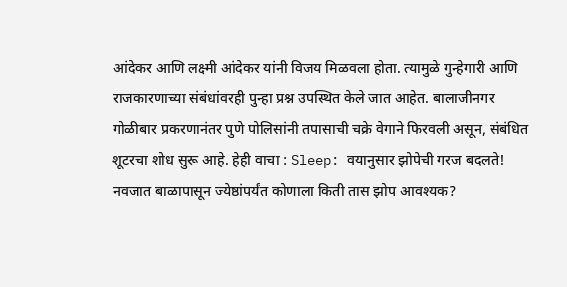आंदेकर आणि लक्ष्मी आंदेकर यांनी विजय मिळवला होता. त्यामुळे गुन्हेगारी आणि राजकारणाच्या संबंधांवरही पुन्हा प्रश्न उपस्थित केले जात आहेत. बालाजीनगर गोळीबार प्रकरणानंतर पुणे पोलिसांनी तपासाची चक्रे वेगाने फिरवली असून, संबंधित शूटरचा शोध सुरू आहे. हेही वाचा : Sleep: वयानुसार झोपेची गरज बदलते! नवजात बाळापासून ज्येष्ठांपर्यंत कोणाला किती तास झोप आवश्यक?